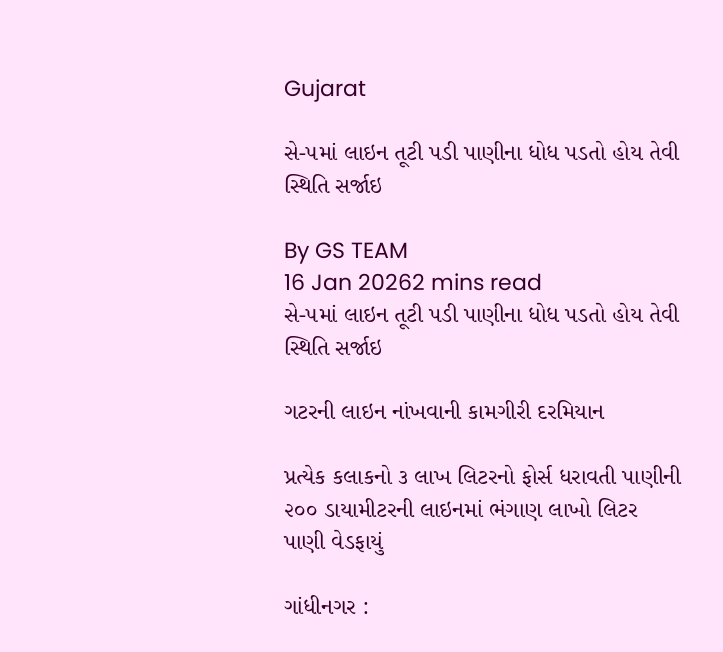Gujarat

સે-૫માં લાઇન તૂટી પડી પાણીના ધોધ પડતો હોય તેવી સ્થિતિ સર્જાઇ

By GS TEAM
16 Jan 20262 mins read
સે-૫માં લાઇન તૂટી પડી પાણીના ધોધ પડતો હોય તેવી સ્થિતિ સર્જાઇ

ગટરની લાઇન નાંખવાની કામગીરી દરમિયાન

પ્રત્યેક કલાકનો ૩ લાખ લિટરનો ફોર્સ ધરાવતી પાણીની ૨૦૦ ડાયામીટરની લાઇનમાં ભંગાણ લાખો લિટર પાણી વેડફાયું

ગાંધીનગર :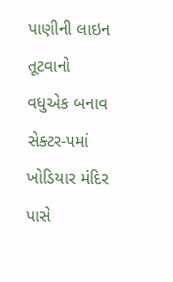પાણીની લાઇન તૂટવાનો વધુએક બનાવ સેક્ટર-૫માં ખોડિયાર મંદિર પાસે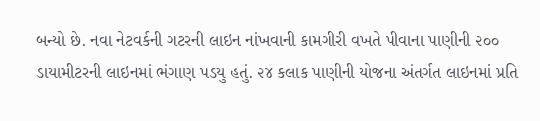બન્યો છે. નવા નેટવર્કની ગટરની લાઇન નાંખવાની કામગીરી વખતે પીવાના પાણીની ૨૦૦ ડાયામીટરની લાઇનમાં ભંગાણ પડયુ હતું. ૨૪ કલાક પાણીની યોજના અંતર્ગત લાઇનમાં પ્રતિ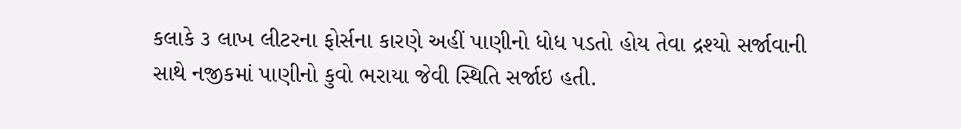કલાકે ૩ લાખ લીટરના ફોર્સના કારણે અહીં પાણીનો ધોધ પડતો હોય તેવા દ્રશ્યો સર્જાવાની સાથે નજીકમાં પાણીનો કુવો ભરાયા જેવી સ્થિતિ સર્જાઇ હતી.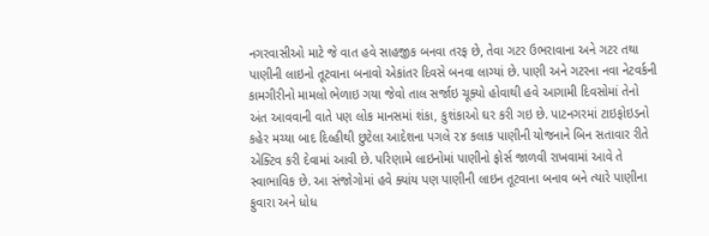નગરવાસીઓ માટે જે વાત હવે સાહજીક બનવા તરફ છે, તેવા ગટર ઉભરાવાના અને ગટર તથા પાણીની લાઇનો તૂટવાના બનાવો એકાંતર દિવસે બનવા લાગ્યાં છે. પાણી અને ગટરના નવા નેટવર્કની કામગીરીનો મામલો ભેળાઇ ગયા જેવો તાલ સર્જાઇ ચૂક્યો હોવાથી હવે આગામી દિવસોમાં તેનો અંત આવવાની વાતે પણ લોક માનસમાં શંકા, કુશંકાઓ ઘર કરી ગઇ છે. પાટનગરમાં ટાઇફોઇડનો કહેર મચ્યા બાદ દિલ્હીથી છુટેલા આદેશના પગલે ૨૪ કલાક પાણીની યોજનાને બિન સતાવાર રીતે એક્ટિવ કરી દેવામાં આવી છે. પરિણામે લાઇનોમાં પાણીનો ફોર્સ જાળવી રાખવામાં આવે તે સ્વાભાવિક છે. આ સંજોગોમાં હવે ક્યાંય પણ પાણીની લાઇન તૂટવાના બનાવ બને ત્યારે પાણીના ફુવારા અને ધોધ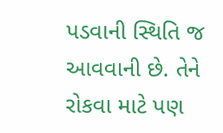પડવાની સ્થિતિ જ આવવાની છે. તેને રોકવા માટે પણ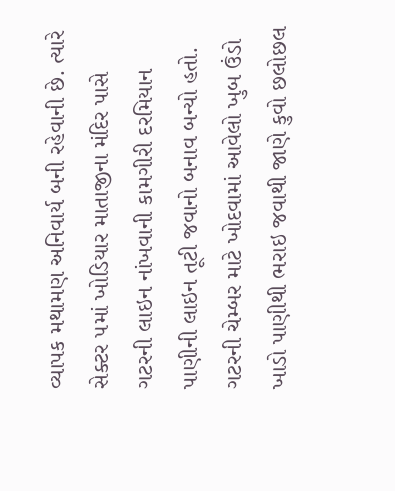વ્યાપક મથામણ અનિવાર્ય બની રહેવાની છે. ત્યારે સેક્ટર ૫માં ખોડિયાર માતાજીના મંદિર પાસે ગટરની લાઇન નાંખવાની કામગીરી દરમિયાન પાણીની લાઇન તૂટી જવાનો બનાવ બન્યો હતો. ગટરની ચેમ્બર માટે ખોદવામાં આવેલો ખુબ ઉંડો ખાડો પાણીથી ભરાઇ જવાથી જાણે કુવો છલોછલ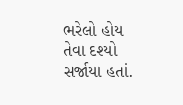ભરેલો હોય તેવા દશ્યો સર્જાયા હતાં.